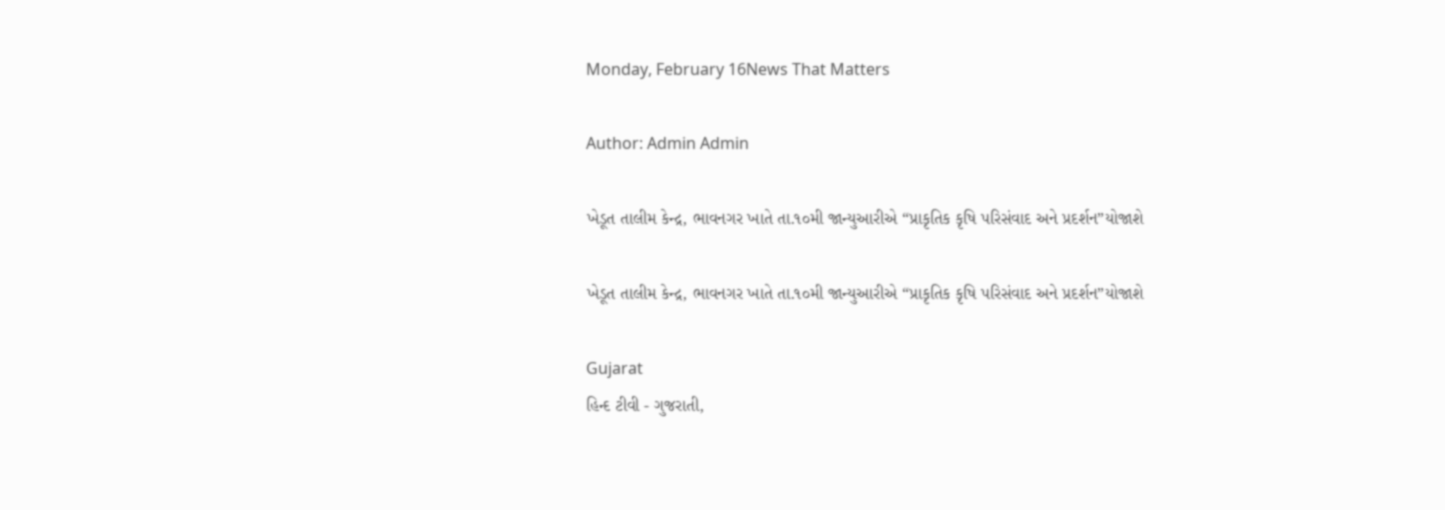Monday, February 16News That Matters

Author: Admin Admin

ખેડૂત તાલીમ કેન્દ્ર, ભાવનગર ખાતે તા.૧૦મી જાન્યુઆરીએ “પ્રાકૃતિક કૃષિ પરિસંવાદ અને પ્રદર્શન”યોજાશે

ખેડૂત તાલીમ કેન્દ્ર, ભાવનગર ખાતે તા.૧૦મી જાન્યુઆરીએ “પ્રાકૃતિક કૃષિ પરિસંવાદ અને પ્રદર્શન”યોજાશે

Gujarat
હિન્દ ટીવી - ગુજરાતી,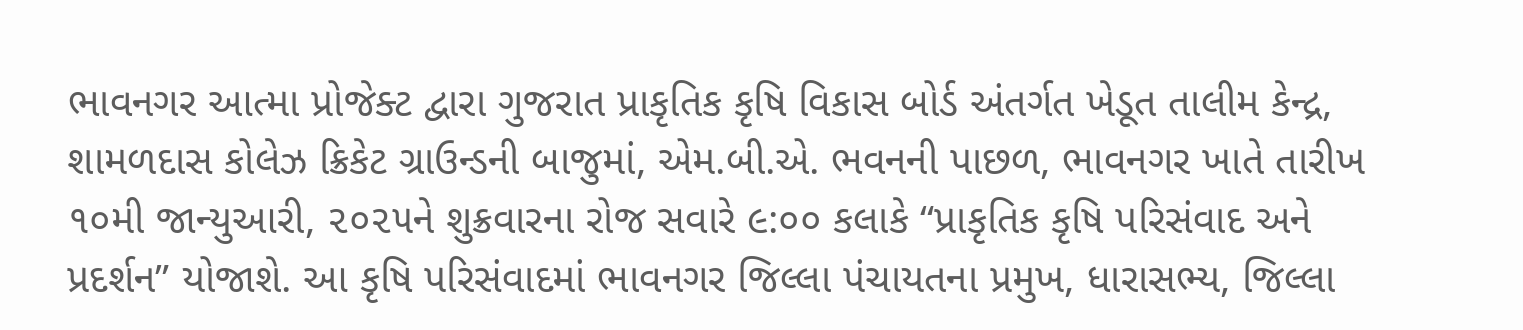ભાવનગર આત્મા પ્રોજેક્ટ દ્વારા ગુજરાત પ્રાકૃતિક કૃષિ વિકાસ બોર્ડ અંતર્ગત ખેડૂત તાલીમ કેન્દ્ર, શામળદાસ કોલેઝ ક્રિકેટ ગ્રાઉન્ડની બાજુમાં, એમ.બી.એ. ભવનની પાછળ, ભાવનગર ખાતે તારીખ ૧૦મી જાન્યુઆરી, ૨૦૨૫ને શુક્રવારના રોજ સવારે ૯:૦૦ કલાકે “પ્રાકૃતિક કૃષિ પરિસંવાદ અને પ્રદર્શન” યોજાશે. આ કૃષિ પરિસંવાદમાં ભાવનગર જિલ્લા પંચાયતના પ્રમુખ, ધારાસભ્ય, જિલ્લા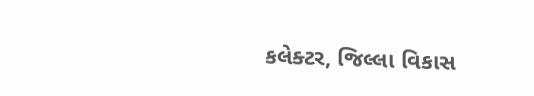કલેક્ટર, જિલ્લા વિકાસ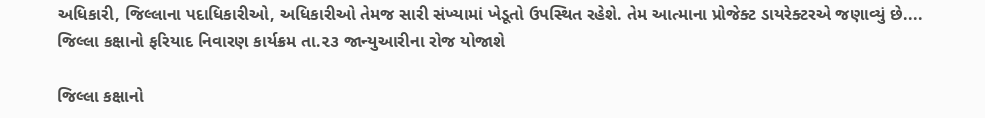અધિકારી, જિલ્લાના પદાધિકારીઓ, અધિકારીઓ તેમજ સારી સંખ્યામાં ખેડૂતો ઉપસ્થિત રહેશે. તેમ આત્માના પ્રોજેક્ટ ડાયરેક્ટરએ જણાવ્યું છે....
જિલ્લા કક્ષાનો ફરિયાદ નિવારણ કાર્યક્રમ તા.૨૩ જાન્યુઆરીના રોજ યોજાશે

જિલ્લા કક્ષાનો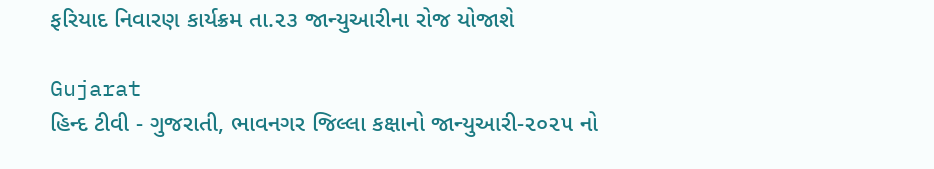ફરિયાદ નિવારણ કાર્યક્રમ તા.૨૩ જાન્યુઆરીના રોજ યોજાશે

Gujarat
હિન્દ ટીવી - ગુજરાતી, ભાવનગર જિલ્લા કક્ષાનો જાન્યુઆરી-૨૦૨૫ નો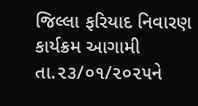જિલ્લા ફરિયાદ નિવારણ કાર્યક્રમ આગામી તા.૨૩/૦૧/૨૦૨૫ને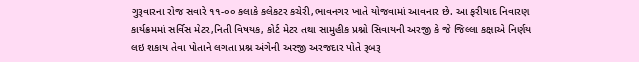ગુરૂવારના રોજ સવારે ૧૧-૦૦ કલાકે કલેકટર કચેરી,ભાવનગર ખાતે યોજવામાં આવનાર છે. આ ફરીયાદ નિવારણ કાર્યક્રમમાં સર્વિસ મેટર,નિતી વિષયક, કોર્ટ મેટર તથા સામુહીક પ્રશ્નો સિવાયની અરજી કે જે જિલ્લા કક્ષાએ નિર્ણય લઇ શકાય તેવા પોતાને લગતા પ્રશ્ન અંગેની અરજી અરજદાર પોતે રૂબરૂ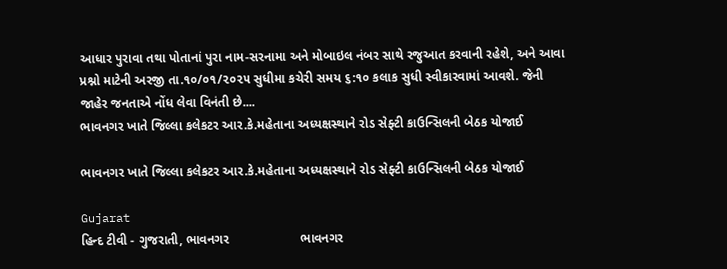આધાર પુરાવા તથા પોતાનાં પુરા નામ-સરનામા અને મોબાઇલ નંબર સાથે રજુઆત કરવાની રહેશે, અને આવા પ્રશ્નો માટેની અરજી તા.૧૦/૦૧/૨૦૨૫ સુધીમા કચેરી સમય ૬:૧૦ કલાક સુધી સ્વીકારવામાં આવશે. જેની જાહેર જનતાએ નોંધ લેવા વિનંતી છે....
ભાવનગર ખાતે જિલ્લા કલેકટર આર.કે.મહેતાના અધ્યક્ષસ્થાને રોડ સેફ્ટી કાઉન્સિલની બેઠક યોજાઈ

ભાવનગર ખાતે જિલ્લા કલેકટર આર.કે.મહેતાના અધ્યક્ષસ્થાને રોડ સેફ્ટી કાઉન્સિલની બેઠક યોજાઈ

Gujarat
હિન્દ ટીવી - ગુજરાતી, ભાવનગર                    ભાવનગર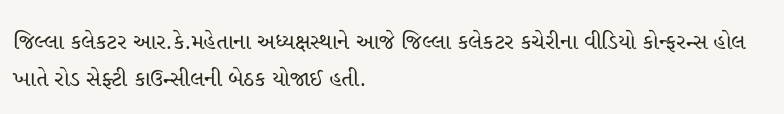જિલ્લા કલેકટર આર.કે.મહેતાના અધ્યક્ષસ્થાને આજે જિલ્લા કલેકટર કચેરીના વીડિયો કોન્ફરન્સ હોલ ખાતે રોડ સેફ્ટી કાઉન્સીલની બેઠક યોજાઈ હતી.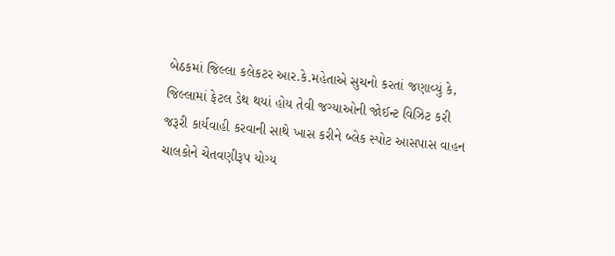બેઠકમાં જિલ્લા કલેકટર આર.કે.મહેતાએ સુચનો કરતાં જણાવ્યું કે, જિલ્લામાં ફેટલ ડેથ થયાં હોય તેવી જગ્યાઓની જોઈન્ટ વિઝિટ કરી જરૂરી કાર્યવાહી કરવાની સાથે ખાસ કરીને બ્લેક સ્પોટ આસપાસ વાહન ચાલકોને ચેતવણીરૂપ યોગ્ય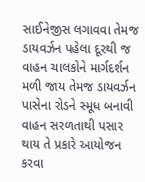સાઈનેજીસ લગાવવા તેમજ ડાયવર્ઝન પહેલા દૂરથી જ વાહન ચાલકોને માર્ગદર્શન મળી જાય તેમજ ડાયવર્ઝન પાસેના રોડને સ્મૂધ બનાવી વાહન સરળતાથી પસાર થાય તે પ્રકારે આયોજન કરવા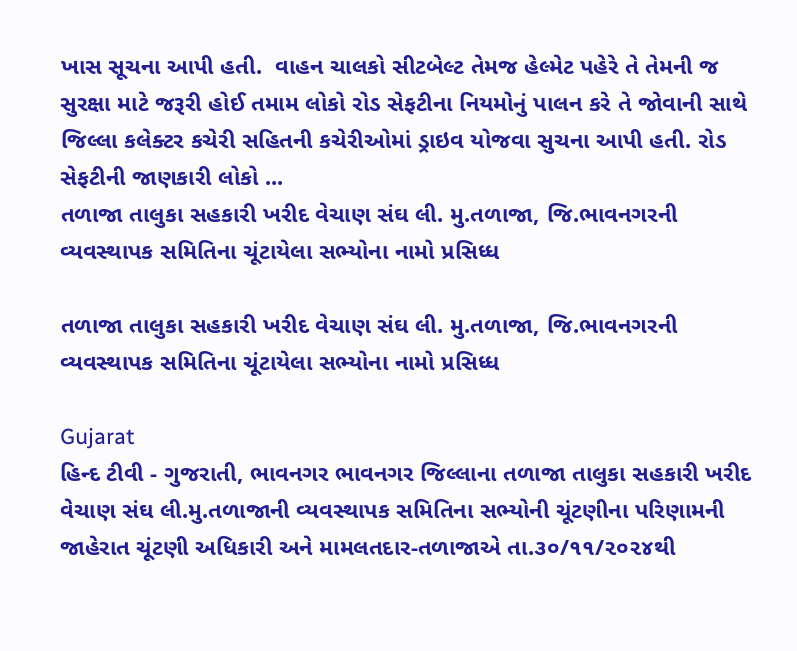ખાસ સૂચના આપી હતી.  વાહન ચાલકો સીટબેલ્ટ તેમજ હેલ્મેટ પહેરે તે તેમની જ સુરક્ષા માટે જરૂરી હોઈ તમામ લોકો રોડ સેફટીના નિયમોનું પાલન કરે તે જોવાની સાથે જિલ્લા કલેક્ટર કચેરી સહિતની કચેરીઓમાં ડ્રાઇવ યોજવા સુચના આપી હતી. રોડ સેફટીની જાણકારી લોકો ...
તળાજા તાલુકા સહકારી ખરીદ વેચાણ સંઘ લી. મુ.તળાજા, જિ.ભાવનગરની વ્યવસ્થાપક સમિતિના ચૂંટાયેલા સભ્યોના નામો પ્રસિધ્ધ

તળાજા તાલુકા સહકારી ખરીદ વેચાણ સંઘ લી. મુ.તળાજા, જિ.ભાવનગરની વ્યવસ્થાપક સમિતિના ચૂંટાયેલા સભ્યોના નામો પ્રસિધ્ધ

Gujarat
હિન્દ ટીવી - ગુજરાતી, ભાવનગર ભાવનગર જિલ્લાના તળાજા તાલુકા સહકારી ખરીદ વેચાણ સંઘ લી.મુ.તળાજાની વ્યવસ્થાપક સમિતિના સભ્યોની ચૂંટણીના પરિણામની જાહેરાત ચૂંટણી અધિકારી અને મામલતદાર-તળાજાએ તા.૩૦/૧૧/૨૦૨૪થી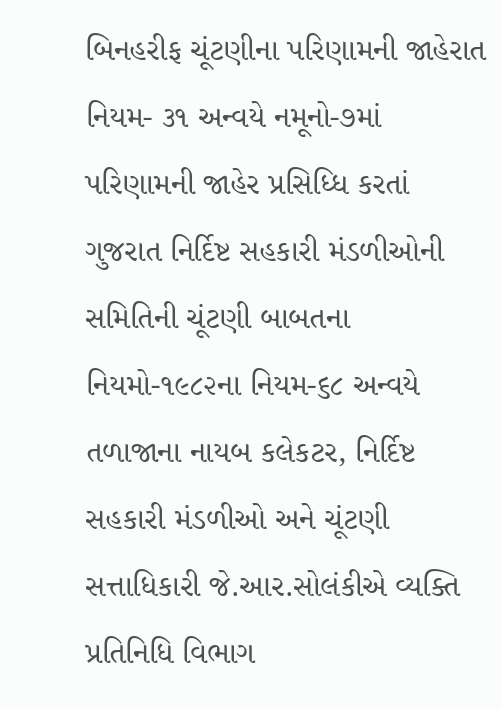બિનહરીફ ચૂંટણીના પરિણામની જાહેરાત નિયમ- ૩૧ અન્વયે નમૂનો-૭માં પરિણામની જાહેર પ્રસિધ્ધિ કરતાં ગુજરાત નિર્દિષ્ટ સહકારી મંડળીઓની સમિતિની ચૂંટણી બાબતના નિયમો-૧૯૮૨ના નિયમ-૬૮ અન્વયે તળાજાના નાયબ કલેકટર, નિર્દિષ્ટ સહકારી મંડળીઓ અને ચૂંટણી સત્તાધિકારી જે.આર.સોલંકીએ વ્યક્તિ પ્રતિનિધિ વિભાગ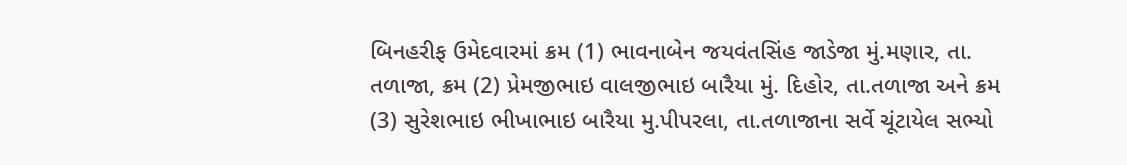બિનહરીફ ઉમેદવારમાં ક્રમ (1) ભાવનાબેન જયવંતસિંહ જાડેજા મું.મણાર, તા. તળાજા, ક્રમ (2) પ્રેમજીભાઇ વાલજીભાઇ બારૈયા મું. દિહોર, તા.તળાજા અને ક્રમ (3) સુરેશભાઇ ભીખાભાઇ બારૈયા મુ.પીપરલા, તા.તળાજાના સર્વે ચૂંટાયેલ સભ્યો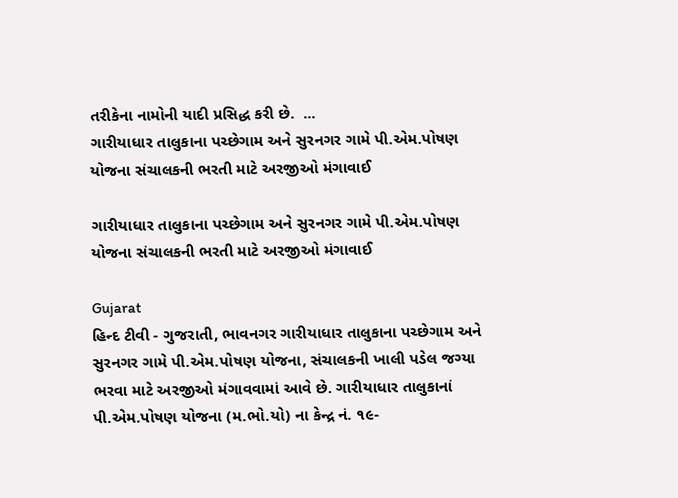તરીકેના નામોની યાદી પ્રસિદ્ધ કરી છે.  ...
ગારીયાધાર તાલુકાના પચ્છેગામ અને સુરનગર ગામે પી.એમ.પોષણ યોજના સંચાલકની ભરતી માટે અરજીઓ મંગાવાઈ

ગારીયાધાર તાલુકાના પચ્છેગામ અને સુરનગર ગામે પી.એમ.પોષણ યોજના સંચાલકની ભરતી માટે અરજીઓ મંગાવાઈ

Gujarat
હિન્દ ટીવી - ગુજરાતી, ભાવનગર ગારીયાધાર તાલુકાના પચ્છેગામ અને સુરનગર ગામે પી.એમ.પોષણ યોજના, સંચાલકની ખાલી પડેલ જગ્યા ભરવા માટે અરજીઓ મંગાવવામાં આવે છે. ગારીયાધાર તાલુકાનાં પી.એમ.પોષણ યોજના (મ.ભો.યો) ના કેન્દ્ર નં. ૧૯-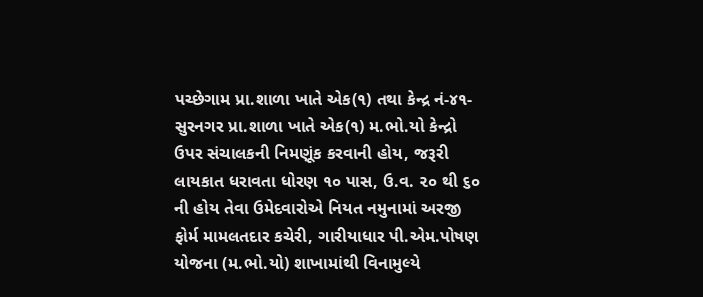પચ્છેગામ પ્રા.શાળા ખાતે એક(૧) તથા કેન્દ્ર નં-૪૧-સુરનગર પ્રા.શાળા ખાતે એક(૧) મ.ભો.યો કેન્દ્રો ઉપર સંચાલકની નિમણૂંક કરવાની હોય, જરૂરી લાયકાત ધરાવતા ધોરણ ૧૦ પાસ, ઉ.વ. ૨૦ થી ૬૦ ની હોય તેવા ઉમેદવારોએ નિયત નમુનામાં અરજી ફોર્મ મામલતદાર કચેરી, ગારીયાધાર પી.એમ.પોષણ યોજના (મ.ભો.યો) શાખામાંથી વિનામુલ્યે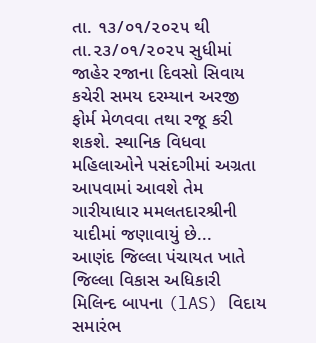તા. ૧૩/૦૧/૨૦૨૫ થી તા.૨૩/૦૧/૨૦૨૫ સુધીમાં જાહેર રજાના દિવસો સિવાય કચેરી સમય દરમ્યાન અરજી ફોર્મ મેળવવા તથા રજૂ કરી શકશે. સ્થાનિક વિધવા મહિલાઓને પસંદગીમાં અગ્રતા આપવામાં આવશે તેમ ગારીયાધાર મમલતદારશ્રીની યાદીમાં જણાવાયું છે...
આણંદ જિલ્લા પંચાયત ખાતે જિલ્લા વિકાસ અધિકારી મિલિન્દ બાપના (lAS) વિદાય સમારંભ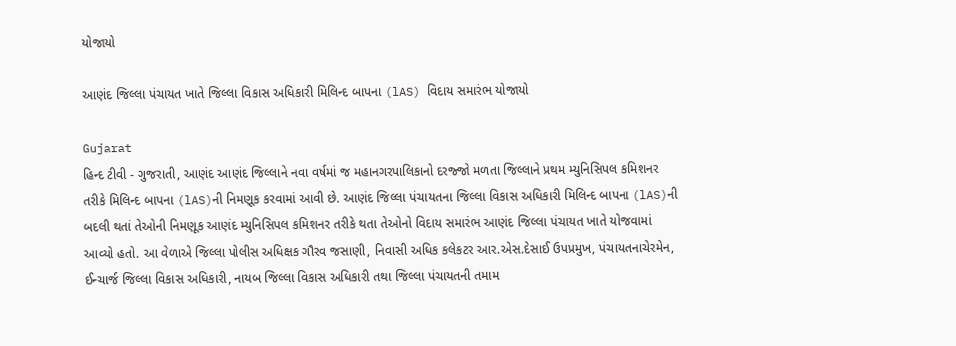યોજાયો

આણંદ જિલ્લા પંચાયત ખાતે જિલ્લા વિકાસ અધિકારી મિલિન્દ બાપના (lAS) વિદાય સમારંભ યોજાયો

Gujarat
હિન્દ ટીવી - ગુજરાતી, આણંદ આણંદ જિલ્લાને નવા વર્ષમાં જ મહાનગરપાલિકાનો દરજ્જો મળતા જિલ્લાને પ્રથમ મ્યુનિસિપલ કમિશનર તરીકે મિલિન્દ બાપના (lAS)ની નિમણૂક કરવામાં આવી છે. આણંદ જિલ્લા પંચાયતના જિલ્લા વિકાસ અધિકારી મિલિન્દ બાપના (lAS)ની બદલી થતાં તેઓની નિમણૂક આણંદ મ્યુનિસિપલ કમિશનર તરીકે થતા તેઓનો વિદાય સમારંભ આણંદ જિલ્લા પંચાયત ખાતે યોજવામાં આવ્યો હતો. આ વેળાએ જિલ્લા પોલીસ અધિક્ષક ગૌરવ જસાણી, નિવાસી અધિક કલેકટર આર.એસ.દેસાઈ ઉપપ્રમુખ, પંચાયતનાચેરમેન, ઈન્ચાર્જ જિલ્લા વિકાસ અધિકારી, નાયબ જિલ્લા વિકાસ અધિકારી તથા જિલ્લા પંચાયતની તમામ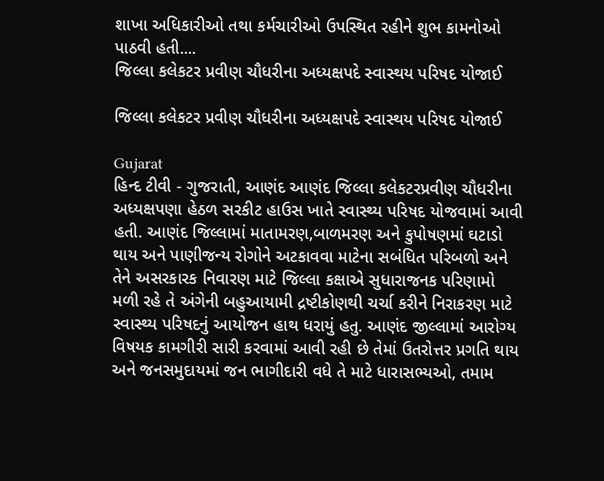શાખા અધિકારીઓ તથા કર્મચારીઓ ઉપસ્થિત રહીને શુભ કામનોઓ પાઠવી હતી....
જિલ્લા કલેકટર પ્રવીણ ચૌધરીના અધ્યક્ષપદે સ્વાસ્થય પરિષદ યોજાઈ

જિલ્લા કલેકટર પ્રવીણ ચૌધરીના અધ્યક્ષપદે સ્વાસ્થય પરિષદ યોજાઈ

Gujarat
હિન્દ ટીવી - ગુજરાતી, આણંદ આણંદ જિલ્લા કલેકટરપ્રવીણ ચૌધરીના અધ્યક્ષપણા હેઠળ સરકીટ હાઉસ ખાતે સ્વાસ્થ્ય પરિષદ યોજવામાં આવી હતી. આણંદ જિલ્લામાં માતામરણ,બાળમરણ અને કુપોષણમાં ઘટાડો થાય અને પાણીજન્ય રોગોને અટકાવવા માટેના સબંધિત પરિબળો અને તેને અસરકારક નિવારણ માટે જિલ્લા કક્ષાએ સુધારાજનક પરિણામો મળી રહે તે અંગેની બહુઆયામી દ્રષ્ટીકોણથી ચર્ચા કરીને નિરાકરણ માટે સ્વાસ્થ્ય પરિષદનું આયોજન હાથ ધરાયું હતુ. આણંદ જીલ્લામાં આરોગ્ય વિષયક કામગીરી સારી કરવામાં આવી રહી છે તેમાં ઉતરોત્તર પ્રગતિ થાય અને જનસમુદાયમાં જન ભાગીદારી વધે તે માટે ધારાસભ્યઓ, તમામ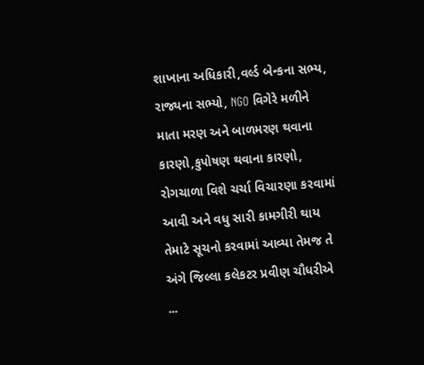શાખાના અધિકારી,વર્લ્ડ બેન્કના સભ્ય, રાજ્યના સભ્યો, NGO વિગેરે મળીને માતા મરણ અને બાળમરણ થવાના કારણો,કુપોષણ થવાના કારણો, રોગચાળા વિશે ચર્ચા વિચારણા કરવામાં આવી અને વધુ સારી કામગીરી થાય તેમાટે સૂચનો કરવામાં આવ્યા તેમજ તે અંગે જિલ્લા કલેકટર પ્રવીણ ચૌધરીએ ...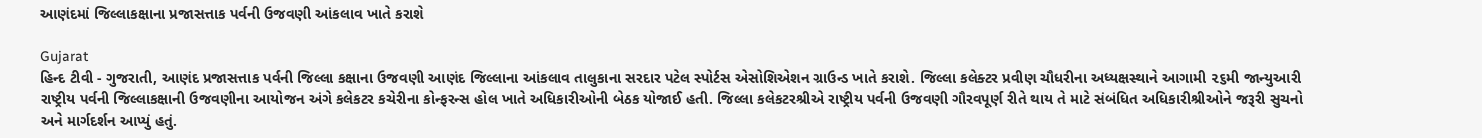આણંદમાં જિલ્લાકક્ષાના પ્રજાસત્તાક પર્વની ઉજવણી આંકલાવ ખાતે કરાશે

Gujarat
હિન્દ ટીવી - ગુજરાતી, આણંદ પ્રજાસત્તાક પર્વની જિલ્લા કક્ષાના ઉજવણી આણંદ જિલ્લાના આંકલાવ તાલુકાના સરદાર પટેલ સ્પોર્ટસ એસોશિએશન ગ્રાઉન્ડ ખાતે કરાશે. જિલ્લા કલેક્ટર પ્રવીણ ચૌધરીના અધ્યક્ષસ્થાને આગામી ૨૬મી જાન્યુઆરી રાષ્ટ્રીય પર્વની જિલ્લાકક્ષાની ઉજવણીના આયોજન અંગે કલેકટર કચેરીના કોન્ફરન્સ હોલ ખાતે અધિકારીઓની બેઠક યોજાઈ હતી. જિલ્લા કલેકટરશ્રીએ રાષ્ટ્રીય પર્વની ઉજવણી ગૌરવપૂર્ણ રીતે થાય તે માટે સંબંધિત અધિકારીશ્રીઓને જરૂરી સુચનો અને માર્ગદર્શન આપ્યું હતું.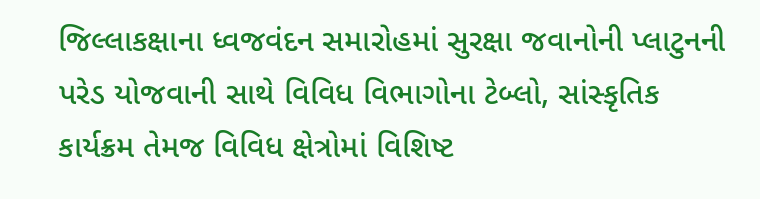જિલ્લાકક્ષાના ધ્વજવંદન સમારોહમાં સુરક્ષા જવાનોની પ્લાટુનની પરેડ યોજવાની સાથે વિવિધ વિભાગોના ટેબ્લો, સાંસ્કૃતિક કાર્યક્રમ તેમજ વિવિધ ક્ષેત્રોમાં વિશિષ્ટ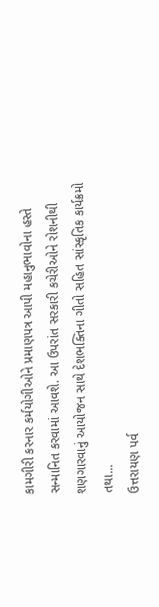કામગીરી કરનાર કર્મયોગીઓને પ્રમાણપત્ર આપી મહાનુભાવોના હસ્તે સન્માનિત કરવામાં આવશે. આ ઉપરાંત સરકારી કચેરીઓને રોશનીથી શણગારવાનું આયોજન સાથે દેશભક્તિના ગીતો સહિત સાંસ્કૃતિક કાર્યક્રમો તથા...
ઉત્તરાયણ પર્વ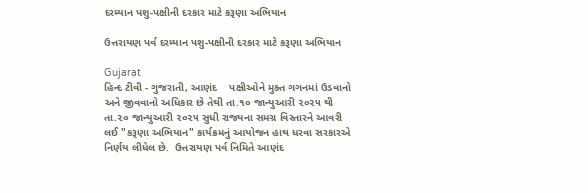દરમ્યાન પશુ-પક્ષીની દરકાર માટે કરૂણા અભિયાન

ઉત્તરાયણ પર્વ દરમ્યાન પશુ-પક્ષીની દરકાર માટે કરૂણા અભિયાન

Gujarat
હિન્દ ટીવી - ગુજરાતી, આણંદ    પક્ષીઓને મુક્ત ગગનમાં ઉડવાનો અને જીવવાનો અધિકાર છે તેથી તા.૧૦ જાન્યુઆરી ૨૦૨૫ થી તા.૨૦ જાન્યુઆરી ૨૦૨૫ સુધી રાજ્યના સમગ્ર વિસ્તારને આવરી લઈ "કરૂણા અભિયાન" કાર્યક્રમનું આયોજન હાથ ધરવા સરકારએ નિર્ણય લીધેલ છે.  ઉત્તરાયણ પર્વ નિમિતે આણંદ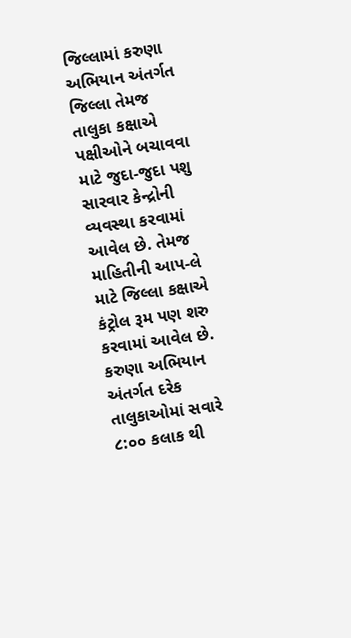જિલ્લામાં કરુણા અભિયાન અંતર્ગત જિલ્લા તેમજ તાલુકા કક્ષાએ પક્ષીઓને બચાવવા માટે જુદા-જુદા પશુ સારવાર કેન્દ્રોની વ્યવસ્થા કરવામાં આવેલ છે. તેમજ માહિતીની આપ-લે માટે જિલ્લા કક્ષાએ કંટ્રોલ રૂમ પણ શરુ કરવામાં આવેલ છે. કરુણા અભિયાન અંતર્ગત દરેક તાલુકાઓમાં સવારે ૮:૦૦ કલાક થી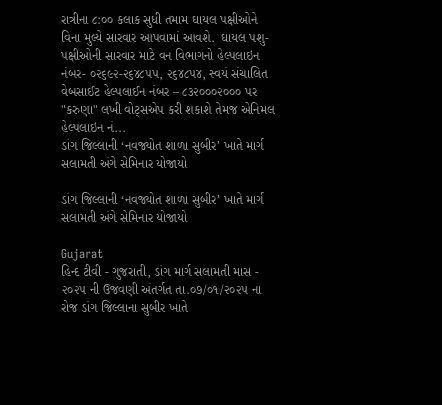રાત્રીના ૮:૦૦ કલાક સુધી તમામ ઘાયલ પક્ષીઓને વિના મુલ્યે સારવાર આપવામાં આવશે.  ઘાયલ પશુ-પક્ષીઓની સારવાર માટે વન વિભાગનો હેલ્પલાઇન નંબર- ૦૨૬૯૨-૨૬૪૮૫૫, ૨૬૪૮૫૪, સ્વયં સંચાલિત વેબસાઈટ હેલ્પલાઈન નંબર – ૮૩૨૦૦૦૨૦૦૦ પર "કરુણા" લખી વોટ્સએપ કરી શકાશે તેમજ એનિમલ હેલ્પલાઇન નં...
ડાંગ જિલ્લાની ‘નવજ્યોત શાળા સુબીર’ ખાતે માર્ગ સલામતી અંગે સેમિનાર યોજાયો

ડાંગ જિલ્લાની ‘નવજ્યોત શાળા સુબીર’ ખાતે માર્ગ સલામતી અંગે સેમિનાર યોજાયો

Gujarat
હિન્દ ટીવી - ગુજરાતી, ડાંગ માર્ગ સલામતી માસ - ૨૦૨૫ ની ઉજવણી અંતર્ગત તા.૦૭/૦૧/૨૦૨૫ ના રોજ ડાંગ જિલ્લાના સુબીર ખાતે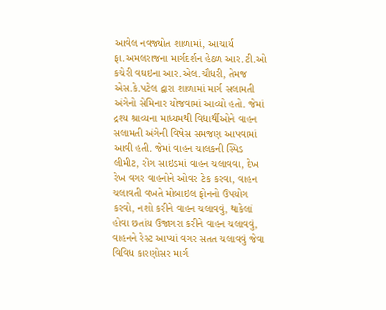આવેલ નવજ્યોત શાળામાં, આચાર્ય ફા.અમલરાજના માર્ગદર્શન હેઠળ આર.ટી.ઓ કચેરી વઘઇના આર.એલ.ચૌધરી, તેમજ એસ.કે.પટેલ દ્વારા શાળામાં માર્ગ સલામતી અંગેનો સેમિનાર યોજવામાં આવ્યો હતો. જેમાં દ્રશ્ય શ્રાવ્યના માધ્યમથી વિદ્યાર્થીઓને વાહન સલામતી અંગેની વિષેસ સમજણ આપવામાં આવી હતી. જેમાં વાહન ચાલકની સ્પિડ લીમીટ, રોંગ સાઇડમાં વાહન ચલાવવા, દેખ રેખ વગર વાહનોને ઓવર ટેક કરવા, વાહન ચલાવતી વખતે મોબાઇલ ફોનનો ઉપયોગ કરવો, નશો કરીને વાહન ચલાવવું, થાકેલાં હોવા છતાંય ઉજાગરા કરીને વાહન ચલાવવું, વાહનને રેસ્ટ આપ્યાં વગર સતત ચલાવવું જેવા વિવિધ કારણોસર માર્ગ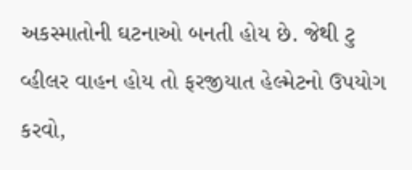અકસ્માતોની ઘટનાઓ બનતી હોય છે. જેથી ટુ વ્હીલર વાહન હોય તો ફરજીયાત હેલ્મેટનો ઉપયોગ કરવો,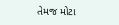તેમજ મોટા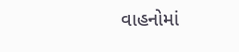વાહનોમાં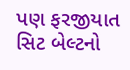પણ ફરજીયાત સિટ બેલ્ટનો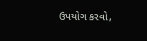ઉપયોગ કરવો,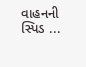વાહનની સ્પિડ ...